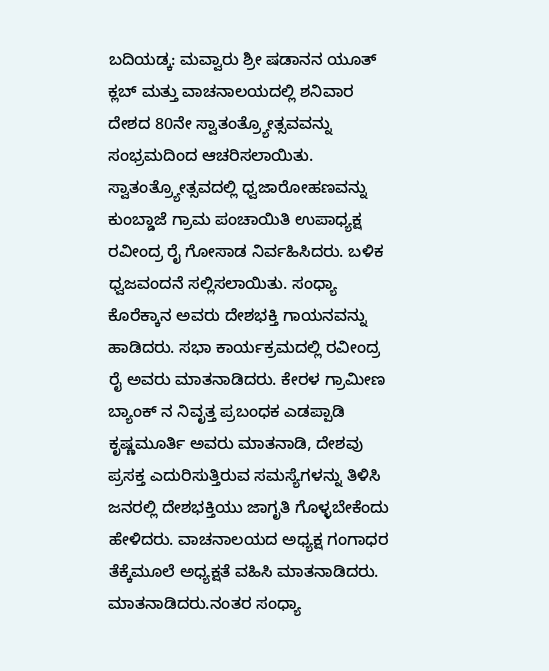ಬದಿಯಡ್ಕ: ಮವ್ವಾರು ಶ್ರೀ ಷಡಾನನ ಯೂತ್ ಕ್ಲಬ್ ಮತ್ತು ವಾಚನಾಲಯದಲ್ಲಿ ಶನಿವಾರ ದೇಶದ 80ನೇ ಸ್ವಾತಂತ್ರ್ಯೋತ್ಸವವನ್ನು ಸಂಭ್ರಮದಿಂದ ಆಚರಿಸಲಾಯಿತು.
ಸ್ವಾತಂತ್ರ್ಯೋತ್ಸವದಲ್ಲಿ ಧ್ವಜಾರೋಹಣವನ್ನು ಕುಂಬ್ಡಾಜೆ ಗ್ರಾಮ ಪಂಚಾಯಿತಿ ಉಪಾಧ್ಯಕ್ಷ ರವೀಂದ್ರ ರೈ ಗೋಸಾಡ ನಿರ್ವಹಿಸಿದರು. ಬಳಿಕ ಧ್ವಜವಂದನೆ ಸಲ್ಲಿಸಲಾಯಿತು. ಸಂಧ್ಯಾ ಕೊರೆಕ್ಕಾನ ಅವರು ದೇಶಭಕ್ತಿ ಗಾಯನವನ್ನು ಹಾಡಿದರು. ಸಭಾ ಕಾರ್ಯಕ್ರಮದಲ್ಲಿ ರವೀಂದ್ರ ರೈ ಅವರು ಮಾತನಾಡಿದರು. ಕೇರಳ ಗ್ರಾಮೀಣ ಬ್ಯಾಂಕ್ ನ ನಿವೃತ್ತ ಪ್ರಬಂಧಕ ಎಡಪ್ಪಾಡಿ ಕೃಷ್ಣಮೂರ್ತಿ ಅವರು ಮಾತನಾಡಿ, ದೇಶವು ಪ್ರಸಕ್ತ ಎದುರಿಸುತ್ತಿರುವ ಸಮಸ್ಯೆಗಳನ್ನು ತಿಳಿಸಿ ಜನರಲ್ಲಿ ದೇಶಭಕ್ತಿಯು ಜಾಗೃತಿ ಗೊಳ್ಳಬೇಕೆಂದು ಹೇಳಿದರು. ವಾಚನಾಲಯದ ಅಧ್ಯಕ್ಷ ಗಂಗಾಧರ ತೆಕ್ಕೆಮೂಲೆ ಅಧ್ಯಕ್ಷತೆ ವಹಿಸಿ ಮಾತನಾಡಿದರು. ಮಾತನಾಡಿದರು.ನಂತರ ಸಂಧ್ಯಾ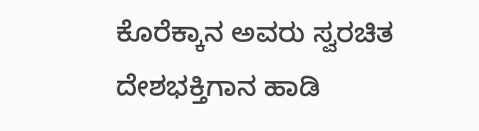ಕೊರೆಕ್ಕಾನ ಅವರು ಸ್ವರಚಿತ ದೇಶಭಕ್ತಿಗಾನ ಹಾಡಿ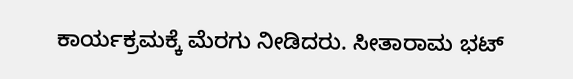ಕಾರ್ಯಕ್ರಮಕ್ಕೆ ಮೆರಗು ನೀಡಿದರು. ಸೀತಾರಾಮ ಭಟ್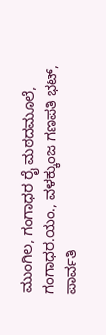ಮುಂಗಿಲ, ಗಂಗಾಧರ ರೈ ಮಠದಮೂಲೆ, ಗಂಗಾಧರ.ಯಂ., ವಳಕ್ಕುಂಜ ಗಣಪತಿ ಭಟ್, ಪಾರ್ವತಿ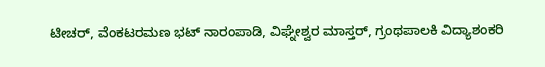ಟೀಚರ್, ವೆಂಕಟರಮಣ ಭಟ್ ನಾರಂಪಾಡಿ, ವಿಘ್ನೇಶ್ವರ ಮಾಸ್ತರ್, ಗ್ರಂಥಪಾಲಕಿ ವಿದ್ಯಾಶಂಕರಿ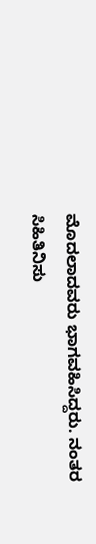ಮೊದಲಾದವರು ಭಾಗವಹಿಸಿದ್ದರು. ನಂತರ ಸಿಹಿತಿನಿಸು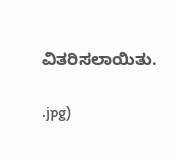ವಿತರಿಸಲಾಯಿತು.

.jpg)